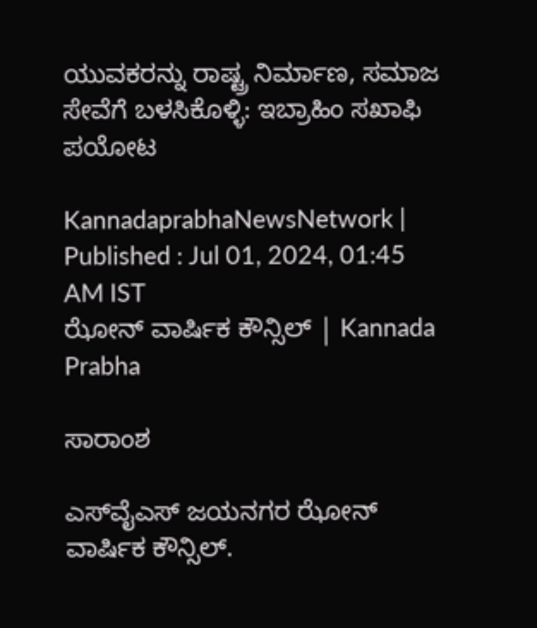ಯುವಕರನ್ನು ರಾಷ್ಟ್ರ ನಿರ್ಮಾಣ, ಸಮಾಜ ಸೇವೆಗೆ ಬಳಸಿಕೊಳ್ಳಿ: ಇಬ್ರಾಹಿಂ ಸಖಾಫಿ ಪಯೋಟ

KannadaprabhaNewsNetwork |
Published : Jul 01, 2024, 01:45 AM IST
ಝೋನ್ ವಾರ್ಷಿಕ ಕೌನ್ಸಿಲ್‌ | Kannada Prabha

ಸಾರಾಂಶ

ಎಸ್‌ವೈಎಸ್ ಜಯನಗರ ಝೋನ್ ವಾರ್ಷಿಕ ಕೌನ್ಸಿಲ್‌.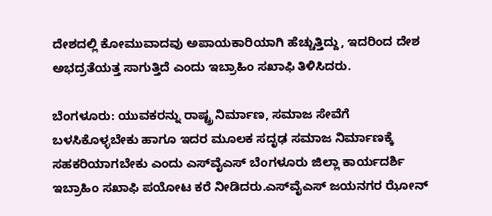ದೇಶದಲ್ಲಿ ಕೋಮುವಾದವು ಅಪಾಯಕಾರಿಯಾಗಿ ಹೆಚ್ಚುತ್ತಿದ್ದು, ಇದರಿಂದ ದೇಶ ಅಭದ್ರತೆಯತ್ತ ಸಾಗುತ್ತಿದೆ ಎಂದು ಇಬ್ರಾಹಿಂ ಸಖಾಫಿ ತಿಳಿಸಿದರು.

ಬೆಂಗಳೂರು: ಯುವಕರನ್ನು ರಾಷ್ಟ್ರ ನಿರ್ಮಾಣ, ಸಮಾಜ ಸೇವೆಗೆ ಬಳಸಿಕೊಳ್ಳಬೇಕು ಹಾಗೂ ಇದರ ಮೂಲಕ ಸದೃಢ ಸಮಾಜ ನಿರ್ಮಾಣಕ್ಕೆ ಸಹಕರಿಯಾಗಬೇಕು ಎಂದು ಎಸ್‌ವೈಎಸ್‌ ಬೆಂಗಳೂರು ಜಿಲ್ಲಾ ಕಾರ್ಯದರ್ಶಿ ಇಬ್ರಾಹಿಂ ಸಖಾಫಿ ಪಯೋಟ ಕರೆ ನೀಡಿದರು.ಎಸ್‌ವೈಎಸ್ ಜಯನಗರ ಝೋನ್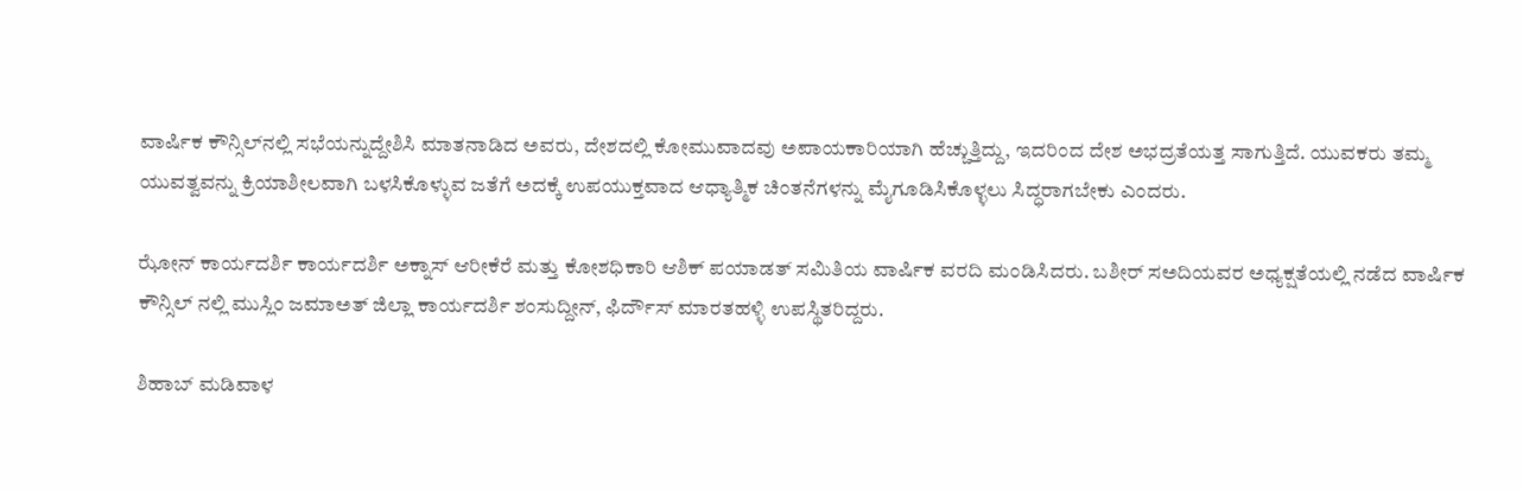ವಾರ್ಷಿಕ ಕೌನ್ಸಿಲ್‌ನಲ್ಲಿ ಸಭೆಯನ್ನುದ್ದೇಶಿಸಿ ಮಾತನಾಡಿದ ಅವರು, ದೇಶದಲ್ಲಿ ಕೋಮುವಾದವು ಅಪಾಯಕಾರಿಯಾಗಿ ಹೆಚ್ಚುತ್ತಿದ್ದು, ಇದರಿಂದ ದೇಶ ಅಭದ್ರತೆಯತ್ತ ಸಾಗುತ್ತಿದೆ. ಯುವಕರು ತಮ್ಮ ಯುವತ್ವವನ್ನು ಕ್ರಿಯಾಶೀಲವಾಗಿ ಬಳಸಿಕೊಳ್ಳುವ ಜತೆಗೆ ಅದಕ್ಕೆ ಉಪಯುಕ್ತವಾದ ಆಧ್ಯಾತ್ಮಿಕ ಚಿಂತನೆಗಳನ್ನು ಮೈಗೂಡಿಸಿಕೊಳ್ಳಲು ಸಿದ್ಧರಾಗಬೇಕು ಎಂದರು.

ಝೋನ್ ಕಾರ್ಯದರ್ಶಿ ಕಾರ್ಯದರ್ಶಿ ಅಕ್ನಾಸ್ ಆರೀಕೆರೆ ಮತ್ತು ಕೋಶಧಿಕಾರಿ ಆಶಿಕ್ ಪಯಾಡತ್ ಸಮಿತಿಯ ವಾರ್ಷಿಕ ವರದಿ ಮಂಡಿಸಿದರು. ಬಶೀರ್ ಸಅದಿಯವರ ಅಧ್ಯಕ್ಷತೆಯಲ್ಲಿ ನಡೆದ ವಾರ್ಷಿಕ ಕೌನ್ಸಿಲ್ ನಲ್ಲಿ ಮುಸ್ಲಿಂ ಜಮಾಅತ್ ಜಿಲ್ಲಾ ಕಾರ್ಯದರ್ಶಿ ಶಂಸುದ್ದೀನ್, ಫಿರ್ದೌಸ್ ಮಾರತಹಳ್ಳಿ ಉಪಸ್ಥಿತರಿದ್ದರು.

ಶಿಹಾಬ್ ಮಡಿವಾಳ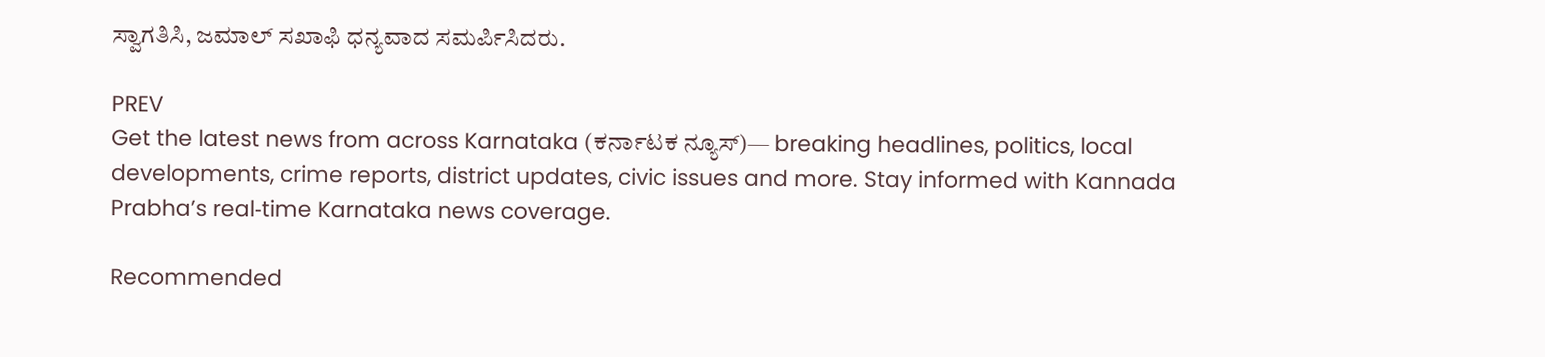ಸ್ವಾಗತಿಸಿ, ಜಮಾಲ್ ಸಖಾಫಿ ಧನ್ಯವಾದ ಸಮರ್ಪಿಸಿದರು.

PREV
Get the latest news from across Karnataka (ಕರ್ನಾಟಕ ನ್ಯೂಸ್)— breaking headlines, politics, local developments, crime reports, district updates, civic issues and more. Stay informed with Kannada Prabha’s real‑time Karnataka news coverage.

Recommended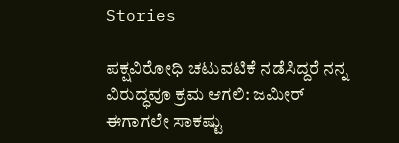Stories

ಪಕ್ಷವಿರೋಧಿ ಚಟುವಟಿಕೆ ನಡೆಸಿದ್ದರೆ ನನ್ನ ವಿರುದ್ಧವೂ ಕ್ರಮ ಆಗಲಿ: ಜಮೀರ್‌
ಈಗಾಗಲೇ ಸಾಕಷ್ಟು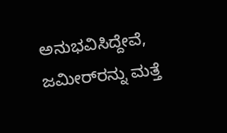ಅನುಭವಿಸಿದ್ದೇವೆ, ಜಮೀರ್‌ರನ್ನು ಮತ್ತೆ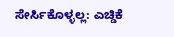ಸೇರ್ಸಿಕೊಳ್ಳಲ್ಲ: ಎಚ್ಡಿಕೆ